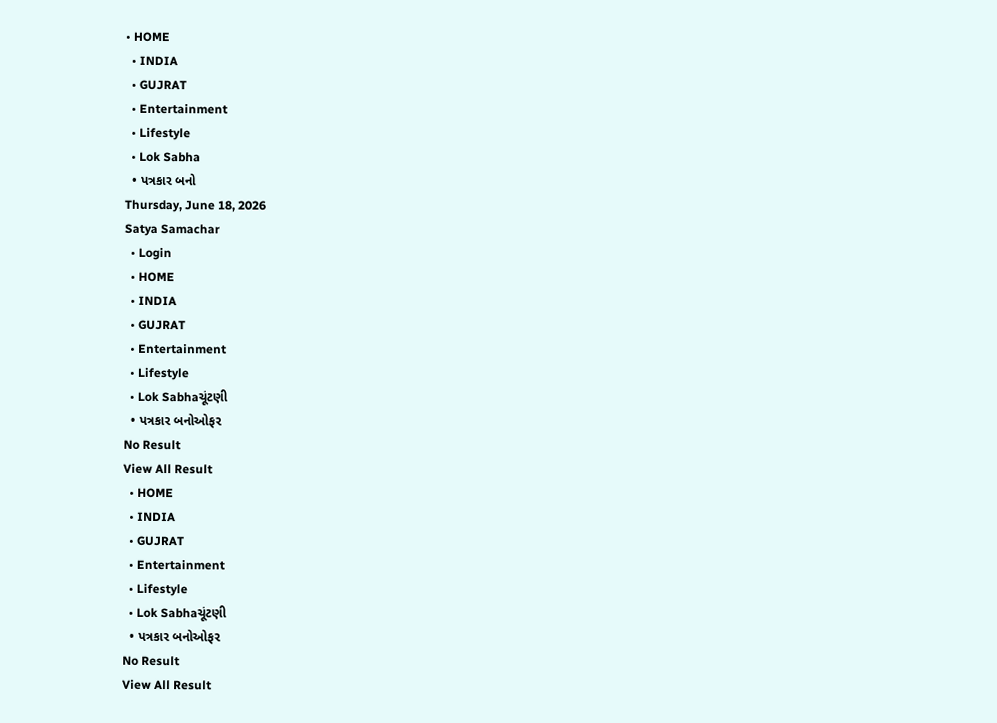• HOME
  • INDIA
  • GUJRAT
  • Entertainment
  • Lifestyle
  • Lok Sabha
  • પત્રકાર બનો
Thursday, June 18, 2026
Satya Samachar
  • Login
  • HOME
  • INDIA
  • GUJRAT
  • Entertainment
  • Lifestyle
  • Lok Sabhaચૂંટણી
  • પત્રકાર બનોઓફર
No Result
View All Result
  • HOME
  • INDIA
  • GUJRAT
  • Entertainment
  • Lifestyle
  • Lok Sabhaચૂંટણી
  • પત્રકાર બનોઓફર
No Result
View All Result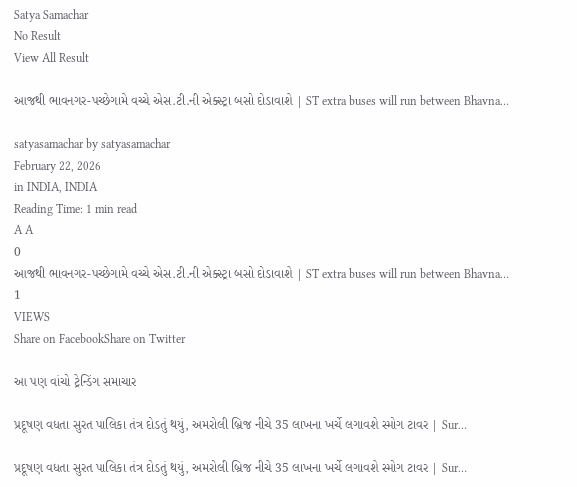Satya Samachar
No Result
View All Result

આજથી ભાવનગર-પચ્છેગામે વચ્ચે એસ.ટી.ની એક્સ્ટ્રા બસો દોડાવાશે | ST extra buses will run between Bhavna…

satyasamachar by satyasamachar
February 22, 2026
in INDIA, INDIA
Reading Time: 1 min read
A A
0
આજથી ભાવનગર-પચ્છેગામે વચ્ચે એસ.ટી.ની એક્સ્ટ્રા બસો દોડાવાશે | ST extra buses will run between Bhavna…
1
VIEWS
Share on FacebookShare on Twitter

આ પણ વાંચો ટ્રેન્ડિંગ સમાચાર

પ્રદૂષણ વધતા સુરત પાલિકા તંત્ર દોડતું થયું, અમરોલી બ્રિજ નીચે 35 લાખના ખર્ચે લગાવશે સ્મોગ ટાવર | Sur…

પ્રદૂષણ વધતા સુરત પાલિકા તંત્ર દોડતું થયું, અમરોલી બ્રિજ નીચે 35 લાખના ખર્ચે લગાવશે સ્મોગ ટાવર | Sur…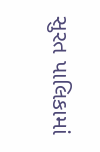સુરત પાલિકામાં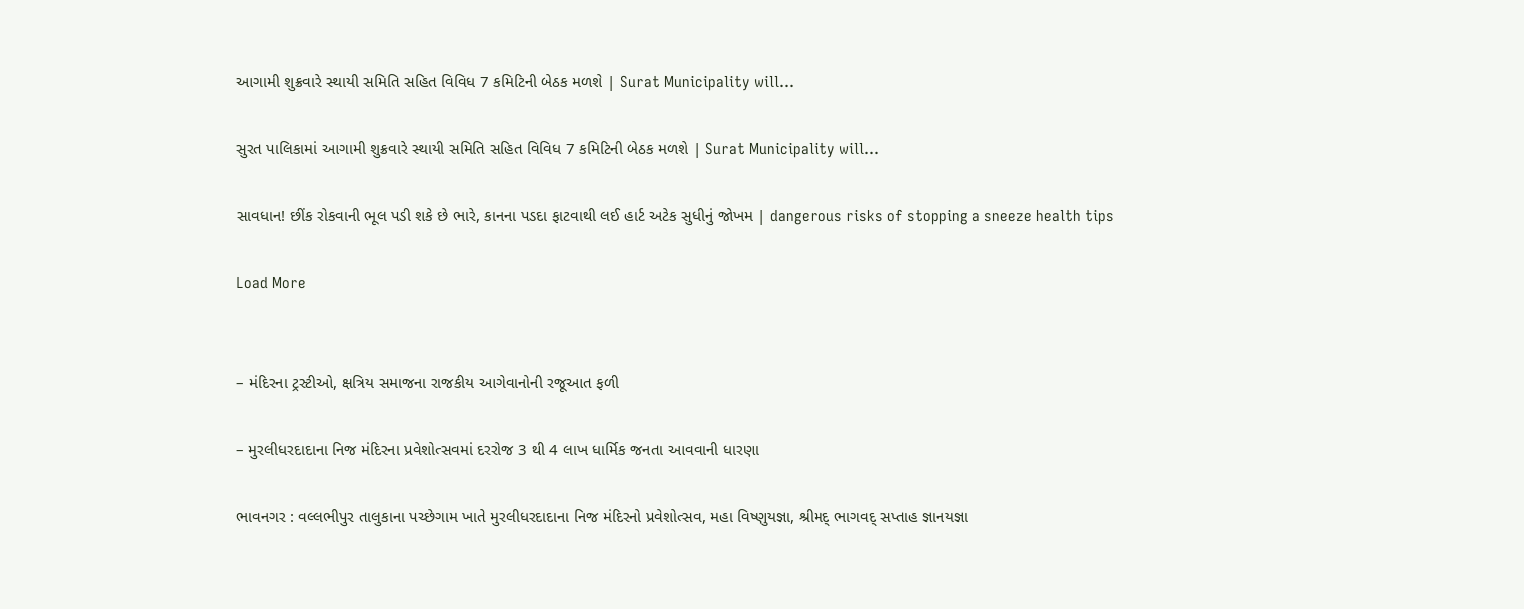આગામી શુક્રવારે સ્થાયી સમિતિ સહિત વિવિધ 7 કમિટિની બેઠક મળશે | Surat Municipality will…

સુરત પાલિકામાં આગામી શુક્રવારે સ્થાયી સમિતિ સહિત વિવિધ 7 કમિટિની બેઠક મળશે | Surat Municipality will…

સાવધાન! છીંક રોકવાની ભૂલ પડી શકે છે ભારે, કાનના પડદા ફાટવાથી લઈ હાર્ટ અટેક સુધીનું જોખમ | dangerous risks of stopping a sneeze health tips

Load More


– મંદિરના ટ્રસ્ટીઓ, ક્ષત્રિય સમાજના રાજકીય આગેવાનોની રજૂઆત ફળી

– મુરલીધરદાદાના નિજ મંદિરના પ્રવેશોત્સવમાં દરરોજ 3 થી 4 લાખ ધાર્મિક જનતા આવવાની ધારણા

ભાવનગર : વલ્લભીપુર તાલુકાના પચ્છેગામ ખાતે મુરલીધરદાદાના નિજ મંદિરનો પ્રવેશોત્સવ, મહા વિષ્ણુયજ્ઞા, શ્રીમદ્ ભાગવદ્ સપ્તાહ જ્ઞાનયજ્ઞા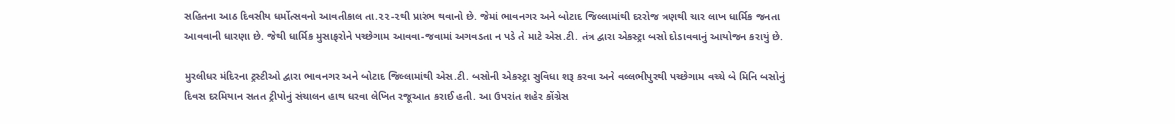સહિતના આઠ દિવસીય ધર્મોત્સવનો આવતીકાલ તા.૨૨-૨થી પ્રારંભ થવાનો છે. જેમાં ભાવનગર અને બોટાદ જિલ્લામાંથી દરરોજ ત્રણથી ચાર લાખ ધાર્મિક જનતા આવવાની ધારણા છે. જેથી ધાર્મિક મુસાફરોને પચ્છેગામ આવવા-જવામાં અગવડતા ન પડે તે માટે એસ.ટી. તંત્ર દ્વારા એકસ્ટ્રા બસો દોડાવવાનું આયોજન કરાયું છે.

મુરલીધર મંદિરના ટ્રસ્ટીઓ દ્વારા ભાવનગર અને બોટાદ જિલ્લામાંથી એસ.ટી. બસોની એકસ્ટ્રા સુવિધા શરૂ કરવા અને વલ્લભીપુરથી પચ્છેગામ વચ્ચે બે મિનિ બસોનું દિવસ દરમિયાન સતત ટ્રીપોનું સંચાલન હાથ ધરવા લેખિત રજૂઆત કરાઈ હતી. આ ઉપરાંત શહેર કોંગ્રેસ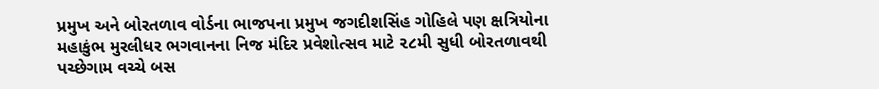પ્રમુખ અને બોરતળાવ વોર્ડના ભાજપના પ્રમુખ જગદીશસિંહ ગોહિલે પણ ક્ષત્રિયોના મહાકુંભ મુરલીધર ભગવાનના નિજ મંદિર પ્રવેશોત્સવ માટે ૨૮મી સુધી બોરતળાવથી પચ્છેગામ વચ્ચે બસ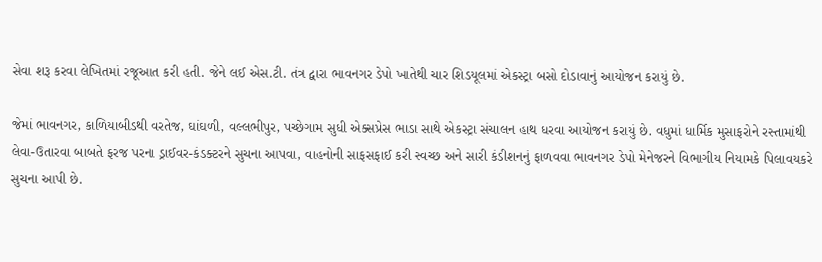સેવા શરૂ કરવા લેખિતમાં રજૂઆત કરી હતી. જેને લઈ એસ.ટી. તંત્ર દ્વારા ભાવનગર ડેપો ખાતેથી ચાર શિડયૂલમાં એકસ્ટ્રા બસો દોડાવાનું આયોજન કરાયું છે.

જેમાં ભાવનગર, કાળિયાબીડથી વરતેજ, ઘાંઘળી, વલ્લભીપુર, પચ્છેગામ સુધી એક્સપ્રેસ ભાડા સાથે એકસ્ટ્રા સંચાલન હાથ ધરવા આયોજન કરાયું છે. વધુમાં ધાર્મિક મુસાફરોને રસ્તામાંથી લેવા-ઉતારવા બાબતે ફરજ પરના ડ્રાઈવર-કંડક્ટરને સુચના આપવા, વાહનોની સાફસફાઈ કરી સ્વચ્છ અને સારી કંડીશનનું ફાળવવા ભાવનગર ડેપો મેનેજરને વિભાગીય નિયામકે પિલાવયકરે સુચના આપી છે.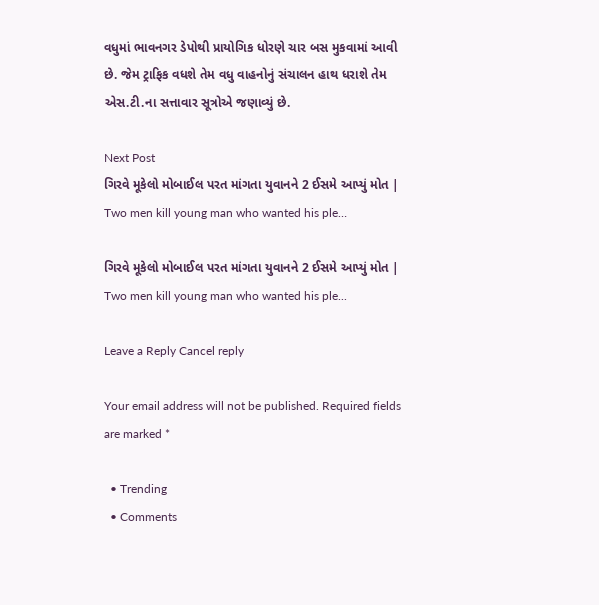વધુમાં ભાવનગર ડેપોથી પ્રાયોગિક ધોરણે ચાર બસ મુકવામાં આવી છે. જેમ ટ્રાફિક વધશે તેમ વધુ વાહનોનું સંચાલન હાથ ધરાશે તેમ એસ.ટી.ના સત્તાવાર સૂત્રોએ જણાવ્યું છે.

Next Post
ગિરવે મૂકેલો મોબાઈલ પરત માંગતા યુવાનને 2 ઈસમે આપ્યું મોત | Two men kill young man who wanted his ple…

ગિરવે મૂકેલો મોબાઈલ પરત માંગતા યુવાનને 2 ઈસમે આપ્યું મોત | Two men kill young man who wanted his ple...

Leave a Reply Cancel reply

Your email address will not be published. Required fields are marked *

  • Trending
  • Comments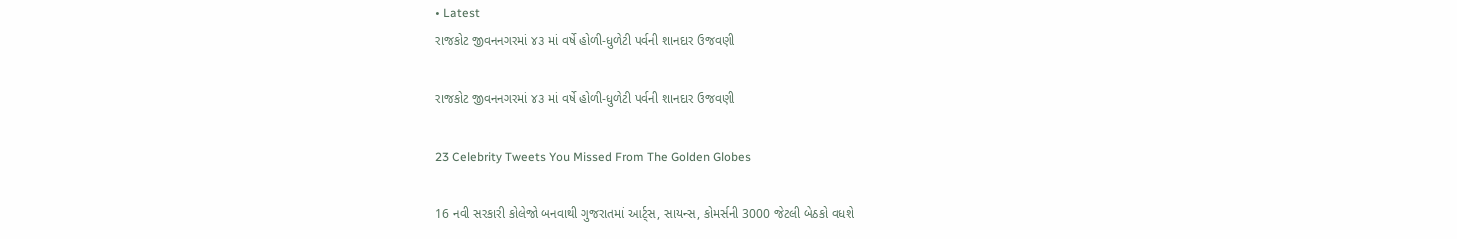• Latest
રાજકોટ જીવનનગરમાં ૪૩ માં વર્ષે હોળી-ધુળેટી પર્વની શાનદાર ઉજવણી

રાજકોટ જીવનનગરમાં ૪૩ માં વર્ષે હોળી-ધુળેટી પર્વની શાનદાર ઉજવણી

23 Celebrity Tweets You Missed From The Golden Globes

16 નવી સરકારી કોલેજો બનવાથી ગુજરાતમાં આર્ટ્સ, સાયન્સ, કોમર્સની 3000 જેટલી બેઠકો વધશે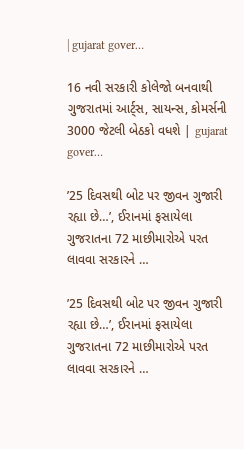| gujarat gover…

16 નવી સરકારી કોલેજો બનવાથી ગુજરાતમાં આર્ટ્સ, સાયન્સ, કોમર્સની 3000 જેટલી બેઠકો વધશે | gujarat gover…

’25 દિવસથી બોટ પર જીવન ગુજારી રહ્યા છે…’, ઈરાનમાં ફસાયેલા ગુજરાતના 72 માછીમારોએ પરત લાવવા સરકારને …

’25 દિવસથી બોટ પર જીવન ગુજારી રહ્યા છે…’, ઈરાનમાં ફસાયેલા ગુજરાતના 72 માછીમારોએ પરત લાવવા સરકારને …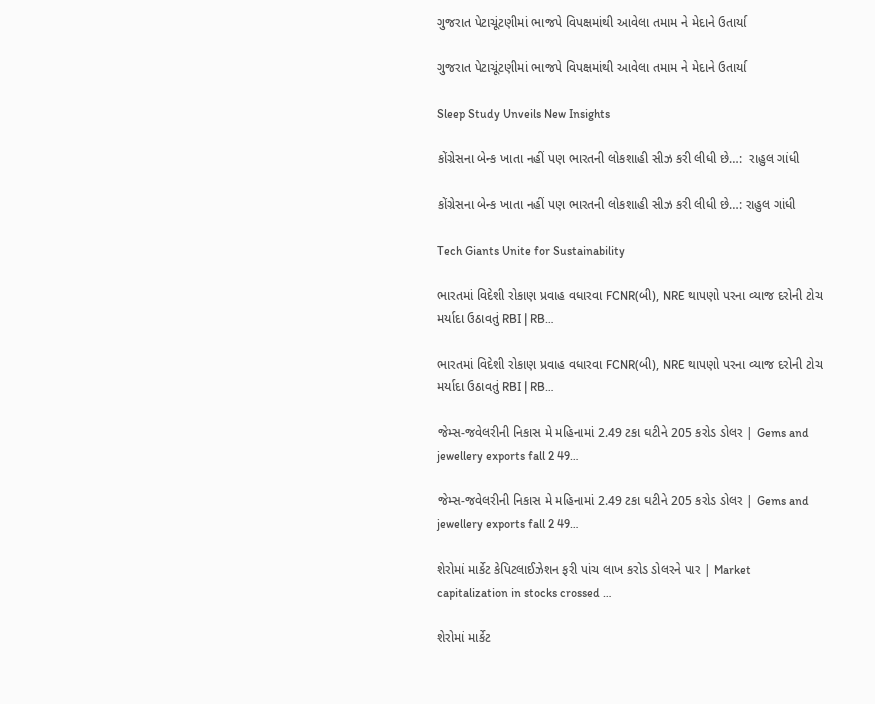ગુજરાત પેટાચૂંટણીમાં ભાજપે વિપક્ષમાંથી આવેલા તમામ ને મેદાને ઉતાર્યા

ગુજરાત પેટાચૂંટણીમાં ભાજપે વિપક્ષમાંથી આવેલા તમામ ને મેદાને ઉતાર્યા

Sleep Study Unveils New Insights

કોંગ્રેસના બેન્ક ખાતા નહીં પણ ભારતની લોકશાહી સીઝ કરી લીધી છે…:  રાહુલ ગાંધી

કોંગ્રેસના બેન્ક ખાતા નહીં પણ ભારતની લોકશાહી સીઝ કરી લીધી છે…: રાહુલ ગાંધી

Tech Giants Unite for Sustainability

ભારતમાં વિદેશી રોકાણ પ્રવાહ વધારવા FCNR(બી), NRE થાપણો પરના વ્યાજ દરોની ટોચ મર્યાદા ઉઠાવતું RBI | RB…

ભારતમાં વિદેશી રોકાણ પ્રવાહ વધારવા FCNR(બી), NRE થાપણો પરના વ્યાજ દરોની ટોચ મર્યાદા ઉઠાવતું RBI | RB…

જેમ્સ-જવેલરીની નિકાસ મે મહિનામાં 2.49 ટકા ઘટીને 205 કરોડ ડોલર | Gems and jewellery exports fall 2 49…

જેમ્સ-જવેલરીની નિકાસ મે મહિનામાં 2.49 ટકા ઘટીને 205 કરોડ ડોલર | Gems and jewellery exports fall 2 49…

શેરોમાં માર્કેટ કેપિટલાઈઝેશન ફરી પાંચ લાખ કરોડ ડોલરને પાર | Market capitalization in stocks crossed …

શેરોમાં માર્કેટ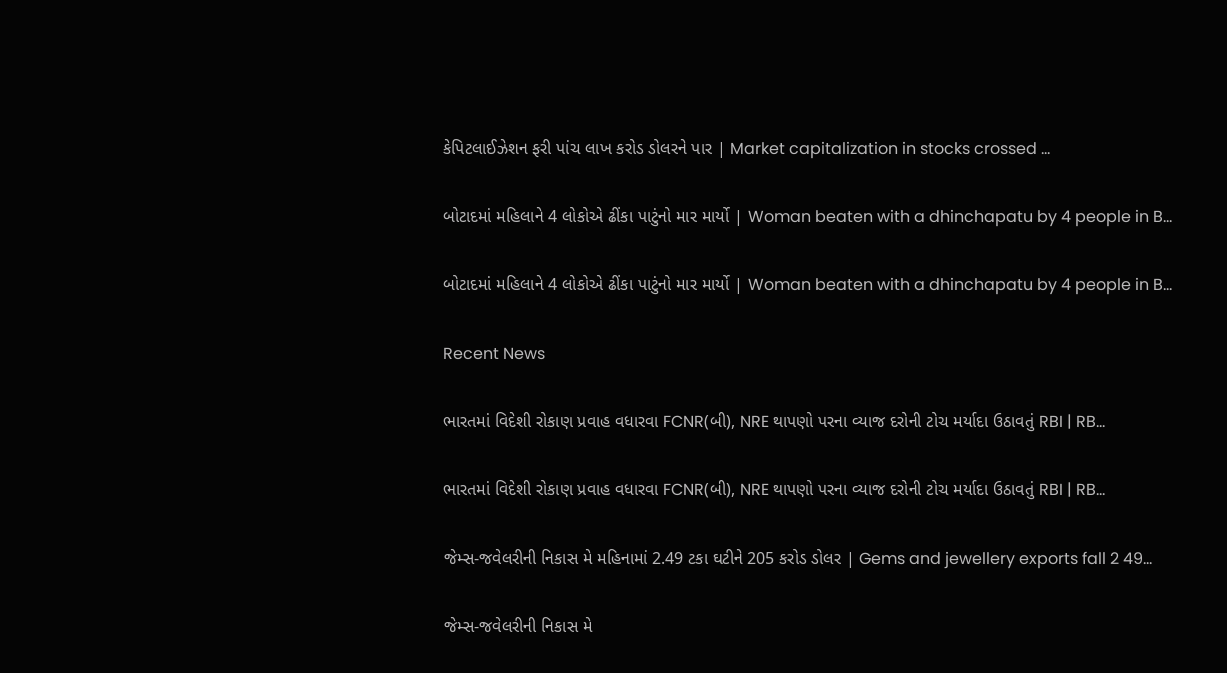કેપિટલાઈઝેશન ફરી પાંચ લાખ કરોડ ડોલરને પાર | Market capitalization in stocks crossed …

બોટાદમાં મહિલાને 4 લોકોએ ઢીંકા પાટુંનો માર માર્યો | Woman beaten with a dhinchapatu by 4 people in B…

બોટાદમાં મહિલાને 4 લોકોએ ઢીંકા પાટુંનો માર માર્યો | Woman beaten with a dhinchapatu by 4 people in B…

Recent News

ભારતમાં વિદેશી રોકાણ પ્રવાહ વધારવા FCNR(બી), NRE થાપણો પરના વ્યાજ દરોની ટોચ મર્યાદા ઉઠાવતું RBI | RB…

ભારતમાં વિદેશી રોકાણ પ્રવાહ વધારવા FCNR(બી), NRE થાપણો પરના વ્યાજ દરોની ટોચ મર્યાદા ઉઠાવતું RBI | RB…

જેમ્સ-જવેલરીની નિકાસ મે મહિનામાં 2.49 ટકા ઘટીને 205 કરોડ ડોલર | Gems and jewellery exports fall 2 49…

જેમ્સ-જવેલરીની નિકાસ મે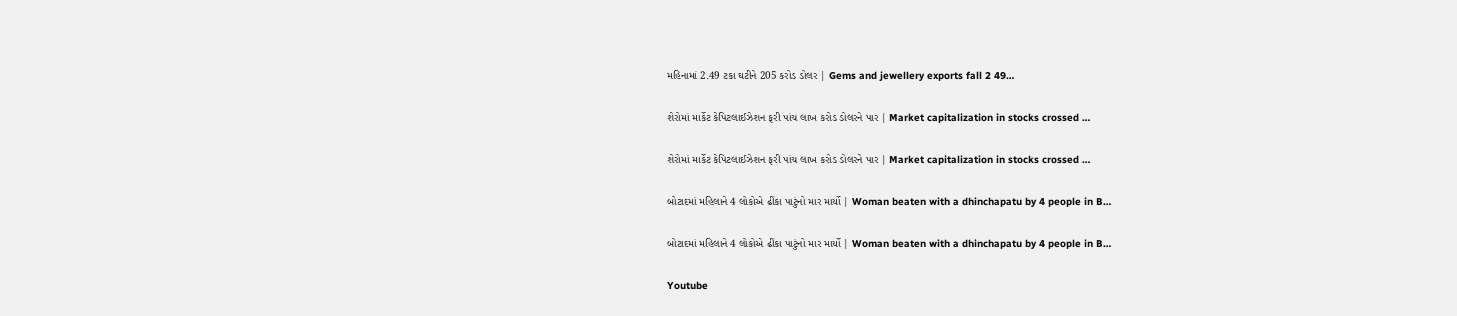મહિનામાં 2.49 ટકા ઘટીને 205 કરોડ ડોલર | Gems and jewellery exports fall 2 49…

શેરોમાં માર્કેટ કેપિટલાઈઝેશન ફરી પાંચ લાખ કરોડ ડોલરને પાર | Market capitalization in stocks crossed …

શેરોમાં માર્કેટ કેપિટલાઈઝેશન ફરી પાંચ લાખ કરોડ ડોલરને પાર | Market capitalization in stocks crossed …

બોટાદમાં મહિલાને 4 લોકોએ ઢીંકા પાટુંનો માર માર્યો | Woman beaten with a dhinchapatu by 4 people in B…

બોટાદમાં મહિલાને 4 લોકોએ ઢીંકા પાટુંનો માર માર્યો | Woman beaten with a dhinchapatu by 4 people in B…

Youtube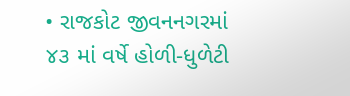• રાજકોટ જીવનનગરમાં ૪૩ માં વર્ષે હોળી-ધુળેટી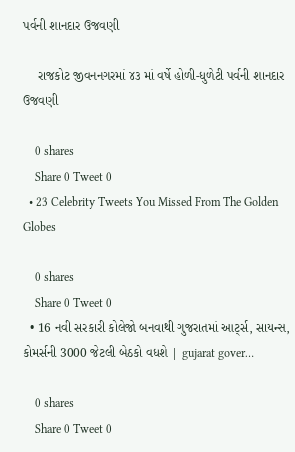પર્વની શાનદાર ઉજવણી

    રાજકોટ જીવનનગરમાં ૪૩ માં વર્ષે હોળી-ધુળેટી પર્વની શાનદાર ઉજવણી

    0 shares
    Share 0 Tweet 0
  • 23 Celebrity Tweets You Missed From The Golden Globes

    0 shares
    Share 0 Tweet 0
  • 16 નવી સરકારી કોલેજો બનવાથી ગુજરાતમાં આર્ટ્સ, સાયન્સ, કોમર્સની 3000 જેટલી બેઠકો વધશે | gujarat gover…

    0 shares
    Share 0 Tweet 0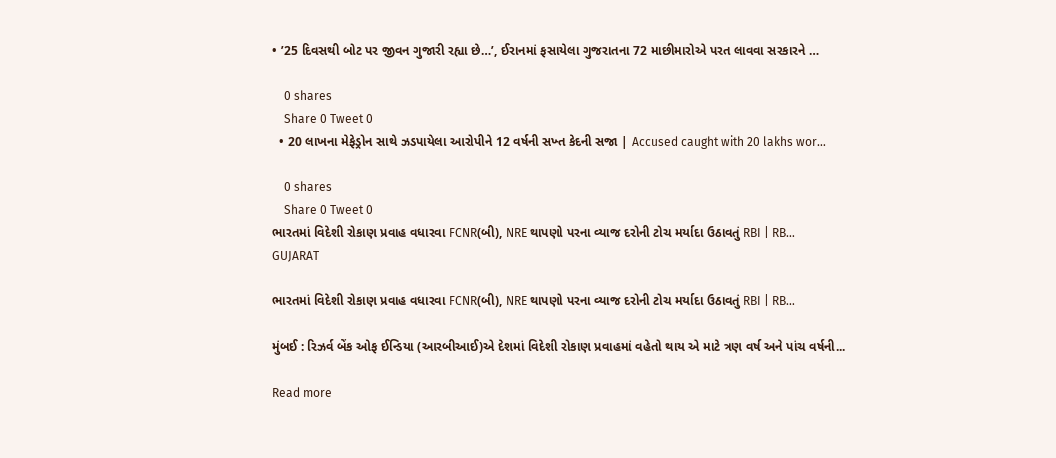• ’25 દિવસથી બોટ પર જીવન ગુજારી રહ્યા છે…’, ઈરાનમાં ફસાયેલા ગુજરાતના 72 માછીમારોએ પરત લાવવા સરકારને …

    0 shares
    Share 0 Tweet 0
  • 20 લાખના મેફેડ્રોન સાથે ઝડપાયેલા આરોપીને 12 વર્ષની સખ્ત કેદની સજા | Accused caught with 20 lakhs wor…

    0 shares
    Share 0 Tweet 0
ભારતમાં વિદેશી રોકાણ પ્રવાહ વધારવા FCNR(બી), NRE થાપણો પરના વ્યાજ દરોની ટોચ મર્યાદા ઉઠાવતું RBI | RB…
GUJARAT

ભારતમાં વિદેશી રોકાણ પ્રવાહ વધારવા FCNR(બી), NRE થાપણો પરના વ્યાજ દરોની ટોચ મર્યાદા ઉઠાવતું RBI | RB…

મુંબઈ : રિઝર્વ બેંક ઓફ ઈન્ડિયા (આરબીઆઈ)એ દેશમાં વિદેશી રોકાણ પ્રવાહમાં વહેતો થાય એ માટે ત્રણ વર્ષ અને પાંચ વર્ષની...

Read more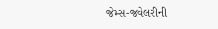જેમ્સ-જવેલરીની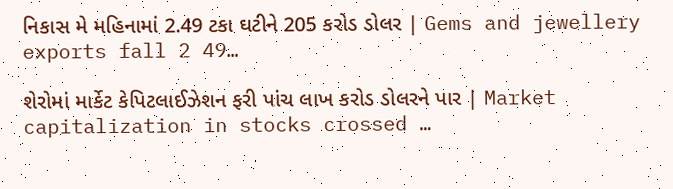નિકાસ મે મહિનામાં 2.49 ટકા ઘટીને 205 કરોડ ડોલર | Gems and jewellery exports fall 2 49…

શેરોમાં માર્કેટ કેપિટલાઈઝેશન ફરી પાંચ લાખ કરોડ ડોલરને પાર | Market capitalization in stocks crossed …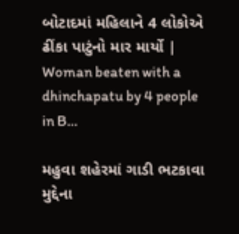બોટાદમાં મહિલાને 4 લોકોએ ઢીંકા પાટુંનો માર માર્યો | Woman beaten with a dhinchapatu by 4 people in B…

મહુવા શહેરમાં ગાડી ભટકાવા મુદ્દેના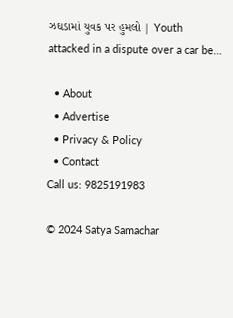ઝઘડામાં યુવક પર હુમલો | Youth attacked in a dispute over a car be…

  • About
  • Advertise
  • Privacy & Policy
  • Contact
Call us: 9825191983

© 2024 Satya Samachar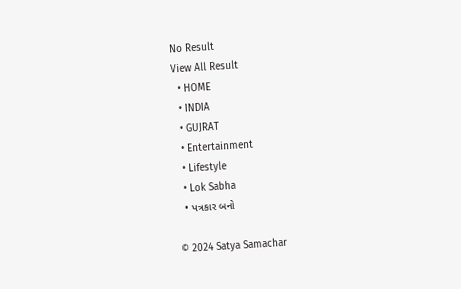No Result
View All Result
  • HOME
  • INDIA
  • GUJRAT
  • Entertainment
  • Lifestyle
  • Lok Sabha
  • પત્રકાર બનો

© 2024 Satya Samachar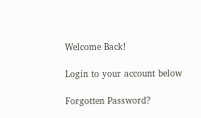Welcome Back!

Login to your account below

Forgotten Password?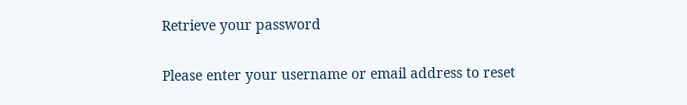Retrieve your password

Please enter your username or email address to reset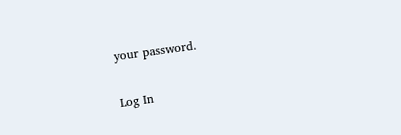your password.

Log In